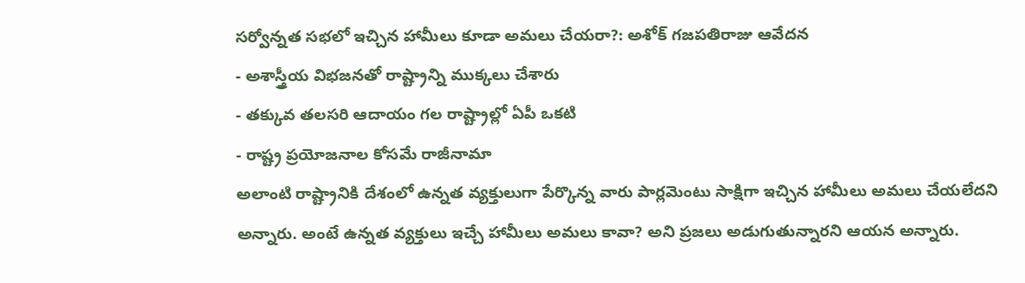సర్వోన్నత సభలో ఇచ్చిన హామీలు కూడా అమలు చేయరా?: అశోక్ గజపతిరాజు ఆవేదన
- అశాస్త్రీయ విభజనతో రాష్ట్రాన్ని ముక్కలు చేశారు
- తక్కువ తలసరి ఆదాయం గల రాష్ట్రాల్లో ఏపీ ఒకటి
- రాష్ట్ర ప్రయోజనాల కోసమే రాజీనామా
అలాంటి రాష్ట్రానికి దేశంలో ఉన్నత వ్యక్తులుగా పేర్కొన్న వారు పార్లమెంటు సాక్షిగా ఇచ్చిన హామీలు అమలు చేయలేదని అన్నారు. అంటే ఉన్నత వ్యక్తులు ఇచ్చే హామీలు అమలు కావా? అని ప్రజలు అడుగుతున్నారని ఆయన అన్నారు.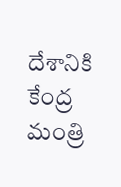దేశానికి కేంద్ర మంత్రి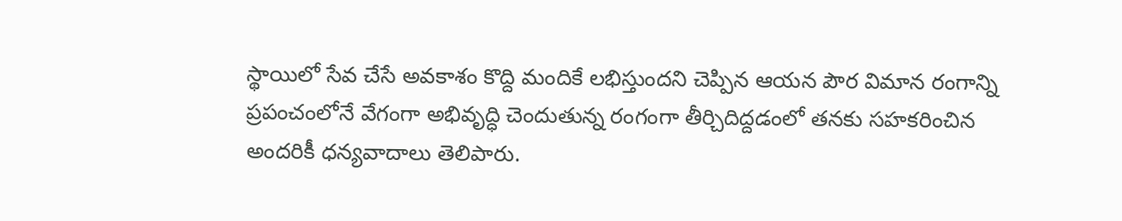స్థాయిలో సేవ చేసే అవకాశం కొద్ది మందికే లభిస్తుందని చెప్పిన ఆయన పౌర విమాన రంగాన్ని ప్రపంచంలోనే వేగంగా అభివృద్ధి చెందుతున్న రంగంగా తీర్చిదిద్దడంలో తనకు సహకరించిన అందరికీ ధన్యవాదాలు తెలిపారు.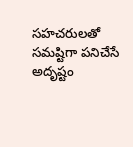సహచరులతో సమష్టిగా పనిచేసే అదృష్టం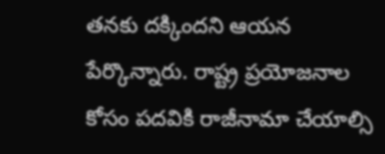తనకు దక్కిందని ఆయన పేర్కొన్నారు. రాష్ట్ర ప్రయోజనాల కోసం పదవికి రాజీనామా చేయాల్సి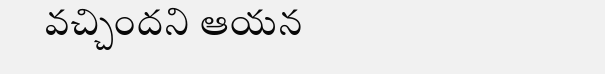వచ్చిందని ఆయన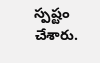స్పష్టం చేశారు.